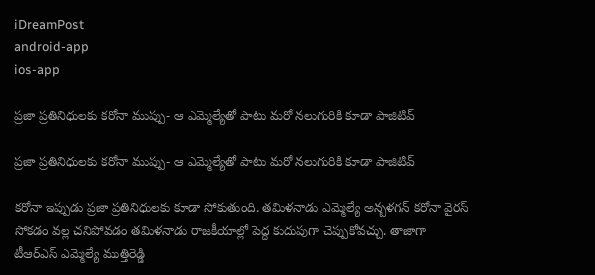iDreamPost
android-app
ios-app

ప్రజా ప్రతినిధులకు కరోనా ముప్పు- ఆ ఎమ్మెల్యేతో పాటు మరో నలుగురికి కూడా పాజిటివ్

ప్రజా ప్రతినిధులకు కరోనా ముప్పు- ఆ ఎమ్మెల్యేతో పాటు మరో నలుగురికి కూడా పాజిటివ్

కరోనా ఇప్పుడు ప్రజా ప్రతినిధులకు కూడా సోకుతుంది. తమిళనాడు ఎమ్మెల్యే అన్బళగన్ కరోనా వైరస్ సోకడం వల్ల చనిపోవడం తమిళనాడు రాజకీయాల్లో పెద్ద కుదుపుగా చెప్పుకోవచ్చు. తాజాగా టీఆర్ఎస్ ఎమ్మెల్యే ముత్తిరెడ్డి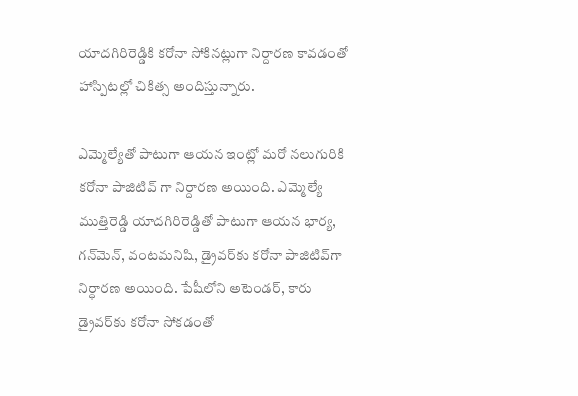యాదగిరిరెడ్డికి కరోనా సోకినట్లుగా నిర్దారణ కావడంతో హాస్పిటల్లో చికిత్స అందిస్తున్నారు.

ఎమ్మెల్యేతో పాటుగా ఆయన ఇంట్లో మరో నలుగురికి కరోనా పాజిటివ్ గా నిర్దారణ అయింది. ఎమ్మెల్యే ముత్తిరెడ్డి యాదగిరిరెడ్డితో పాటుగా ఆయన భార్య, గన్‌మెన్, వంటమనిషి, డ్రైవర్‌కు కరోనా పాజిటివ్‌గా నిర్ధారణ అయింది. పేషీలోని అటెండర్‌, కారు డ్రైవర్‌కు కరోనా సోకడంతో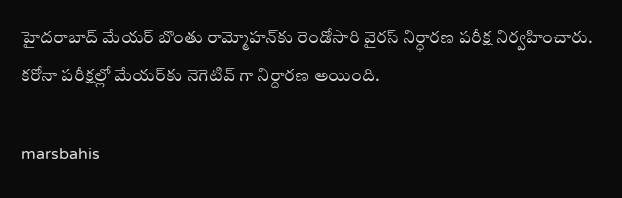హైదరాబాద్‌ మేయర్‌ బొంతు రామ్మోహన్‌కు రెండోసారి వైరస్‌ నిర్ధారణ పరీక్ష నిర్వహించారు. కరోనా పరీక్షల్లో మేయర్‌కు నెగెటివ్ గా నిర్దారణ అయింది.

marsbahis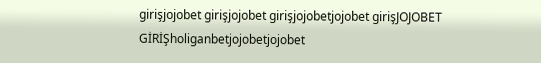girişjojobet girişjojobet girişjojobetjojobet girişJOJOBET GİRİŞholiganbetjojobetjojobet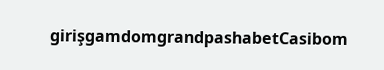girişgamdomgrandpashabetCasibom